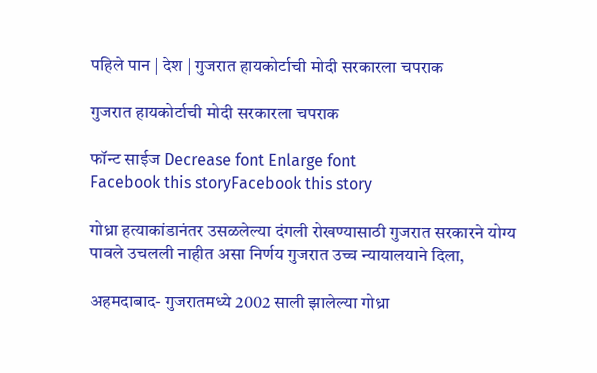पहिले पान | देश | गुजरात हायकोर्टाची मोदी सरकारला चपराक

गुजरात हायकोर्टाची मोदी सरकारला चपराक

फॉन्ट साईज Decrease font Enlarge font
Facebook this storyFacebook this story

गोध्रा हत्याकांडानंतर उसळलेल्या दंगली रोखण्यासाठी गुजरात सरकारने योग्य पावले उचलली नाहीत असा निर्णय गुजरात उच्च न्यायालयाने दिला,

अहमदाबाद- गुजरातमध्ये 2002 साली झालेल्या गोध्रा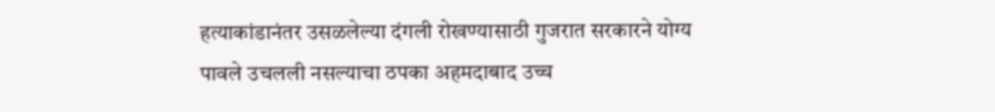हत्याकांडानंतर उसळलेल्या दंगली रोखण्यासाठी गुजरात सरकारने योग्य पावले उचलली नसल्याचा ठपका अहमदाबाद उच्च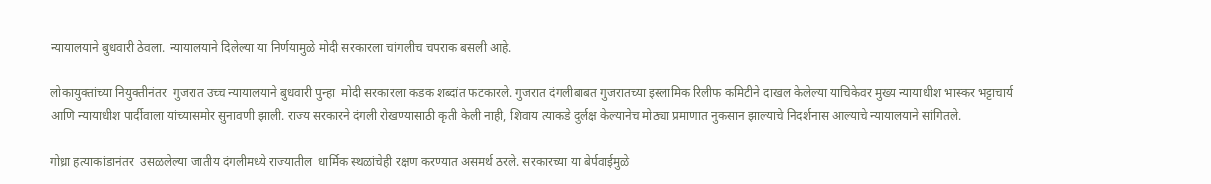न्यायालयाने बुधवारी ठेवला. न्यायालयाने दिलेल्या या निर्णयामुळे मोदी सरकारला चांगलीच चपराक बसली आहे.

लोकायुक्तांच्या नियुक्तीनंतर  गुजरात उच्च न्यायालयाने बुधवारी पुन्हा  मोदी सरकारला कडक शब्दांत फटकारले. गुजरात दंगलीबाबत गुजरातच्या इस्लामिक रिलीफ कमिटीने दाखल केलेल्या याचिकेवर मुख्य न्यायाधीश भास्कर भट्टाचार्य आणि न्यायाधीश पार्दीवाला यांच्यासमोर सुनावणी झाली. राज्य सरकारने दंगली रोखण्यासाठी कृती केली नाही, शिवाय त्याकडे दुर्लक्ष केल्यानेच मोठ्या प्रमाणात नुकसान झाल्याचे निदर्शनास आल्याचे न्यायालयाने सांगितले.

गोध्रा हत्याकांडानंतर  उसळलेल्या जातीय दंगलीमध्ये राज्यातील  धार्मिक स्थळांचेही रक्षण करण्यात असमर्थ ठरले. सरकारच्या या बेर्पवाईमुळे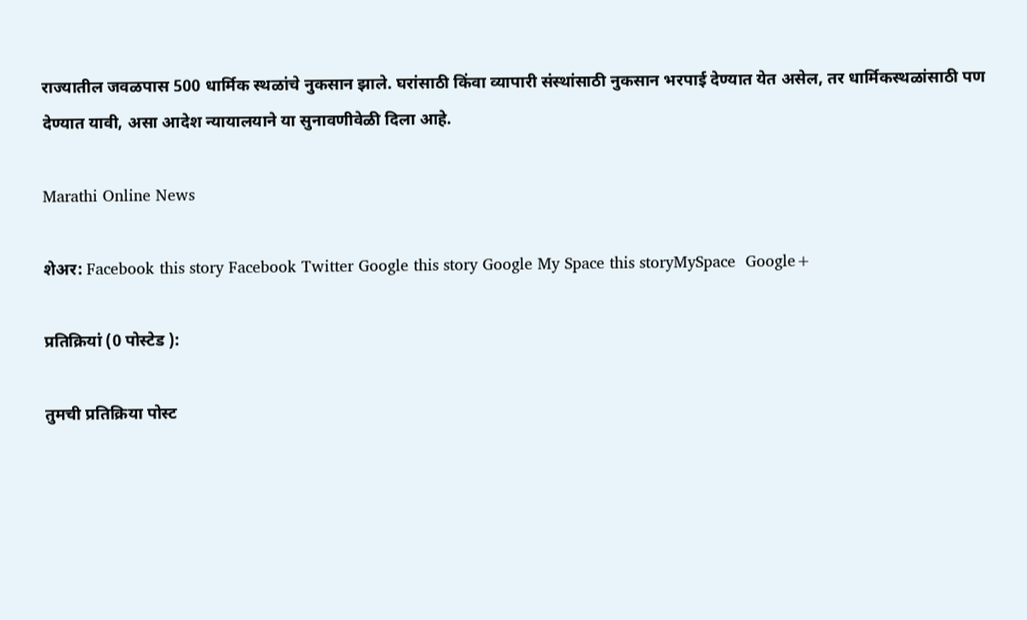राज्यातील जवळपास 500 धार्मिक स्थळांचे नुकसान झाले. घरांसाठी किंवा व्यापारी संस्थांसाठी नुकसान भरपाई देण्यात येत असेल, तर धार्मिकस्थळांसाठी पण देण्यात यावी, असा आदेश न्यायालयाने या सुनावणीवेळी दिला आहे.

Marathi Online News

शेअर: Facebook this story Facebook Twitter Google this story Google My Space this storyMySpace  Google+

प्रतिक्रियां (0 पोस्टेड ):

तुमची प्रतिक्रिया पोस्ट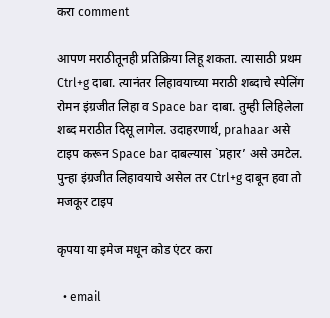करा comment

आपण मराठीतूनही प्रतिक्रिया लिहू शकता. त्यासाठी प्रथम Ctrl+g दाबा. त्यानंतर लिहावयाच्या मराठी शब्दाचे स्पेलिंग रोमन इंग्रजीत लिहा व Space bar दाबा. तुम्ही लिहिलेला शब्द मराठीत दिसू लागेल. उदाहरणार्थ, prahaar असे टाइप करून Space bar दाबल्यास `प्रहार’ असे उमटेल. पुन्हा इंग्रजीत लिहावयाचे असेल तर Ctrl+g दाबून हवा तो मजकूर टाइप

कृपया या इमेज मधून कोड एंटर करा

  • email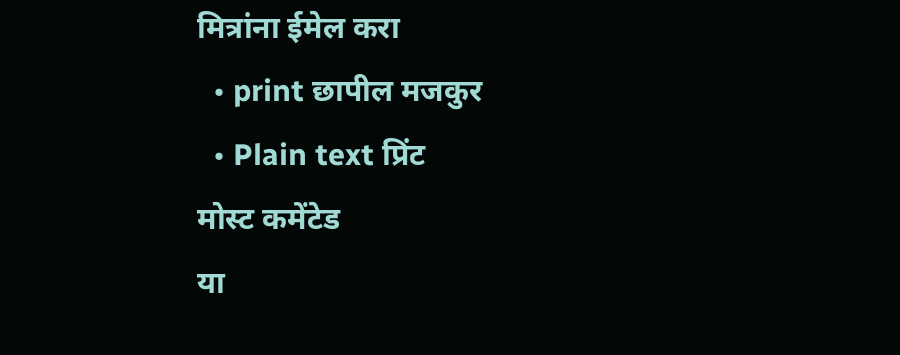मित्रांना ईमेल करा
  • print छापील मजकुर
  • Plain text प्रिंट
मोस्ट कमेंटेड
या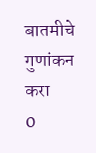बातमीचे गुणांकन करा
0